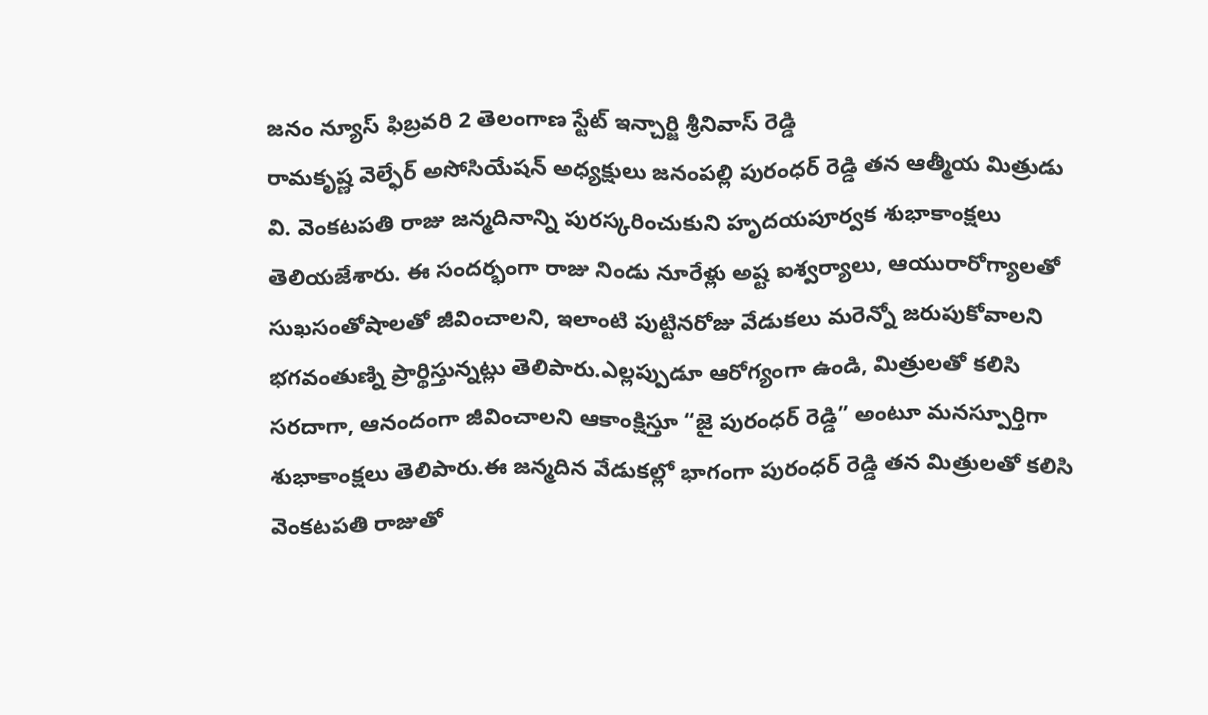జనం న్యూస్ ఫిబ్రవరి 2 తెలంగాణ స్టేట్ ఇన్చార్జి శ్రీనివాస్ రెడ్డి
రామకృష్ణ వెల్ఫేర్ అసోసియేషన్ అధ్యక్షులు జనంపల్లి పురంధర్ రెడ్డి తన ఆత్మీయ మిత్రుడు వి. వెంకటపతి రాజు జన్మదినాన్ని పురస్కరించుకుని హృదయపూర్వక శుభాకాంక్షలు తెలియజేశారు. ఈ సందర్భంగా రాజు నిండు నూరేళ్లు అష్ట ఐశ్వర్యాలు, ఆయురారోగ్యాలతో సుఖసంతోషాలతో జీవించాలని, ఇలాంటి పుట్టినరోజు వేడుకలు మరెన్నో జరుపుకోవాలని భగవంతుణ్ని ప్రార్థిస్తున్నట్లు తెలిపారు.ఎల్లప్పుడూ ఆరోగ్యంగా ఉండి, మిత్రులతో కలిసి సరదాగా, ఆనందంగా జీవించాలని ఆకాంక్షిస్తూ “జై పురంధర్ రెడ్డి” అంటూ మనస్పూర్తిగా శుభాకాంక్షలు తెలిపారు.ఈ జన్మదిన వేడుకల్లో భాగంగా పురంధర్ రెడ్డి తన మిత్రులతో కలిసి వెంకటపతి రాజుతో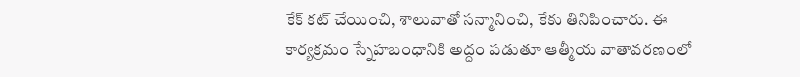కేక్ కట్ చేయించి, శాలువాతో సన్మానించి, కేకు తినిపించారు. ఈ కార్యక్రమం స్నేహబంధానికి అద్దం పడుతూ ఆత్మీయ వాతావరణంలో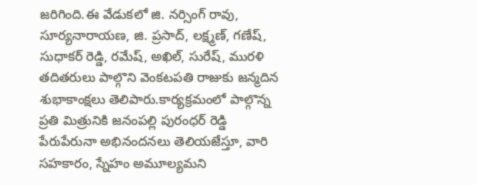జరిగింది.ఈ వేడుకలో జి. నర్సింగ్ రావు, సూర్యనారాయణ, జి. ప్రసాద్, లక్ష్మణ్, గణేష్, సుధాకర్ రెడ్డి, రమేష్, అఖిల్, సురేష్, మురళి తదితరులు పాల్గొని వెంకటపతి రాజుకు జన్మదిన శుభాకాంక్షలు తెలిపారు.కార్యక్రమంలో పాల్గొన్న ప్రతి మిత్రునికి జనంపల్లి పురంధర్ రెడ్డి పేరుపేరునా అభినందనలు తెలియజేస్తూ, వారి సహకారం, స్నేహం అమూల్యమని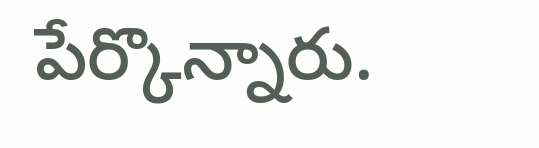పేర్కొన్నారు.